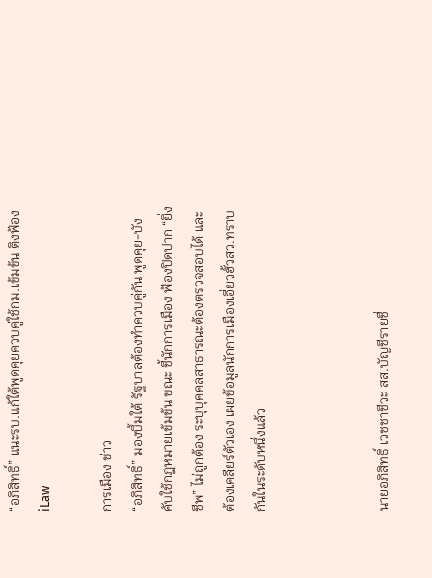“อภิสิทธิ์” แนะรบ.แก้ใต้พูดคุยควบคู่ใช้กม.เข้มข้น ติงฟ้อง iLaw

การเมือง ข่าว
“อภิสิทธิ์” มองบึ้มใต้ รัฐบาลต้องทำควบคู่กัน พูดคุย-บังคับใช้กฎหมายเข้มข้น ขณะ ชี้นักการเมือง ฟ้องปิดปาก “ยิ่งชีพ” ไม่ถูกต้อง ระบุบุคคลสาธารณะต้องตรวจสอบได้ และต้องเคลียร์ตัวเอง เผยข้อมูลนักการเมืองเอี่ยวฮั้วสว.ทราบกันในระดับหนึ่งแล้ว



นายอภิสิทธิ์ เวชชาชีวะ สส.บัญชีรายชื่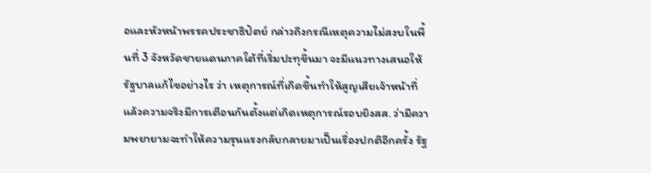อและหัวหน้าพรรคประชาธิปัตย์ กล่าวถึงกรณีเหตุความไม่สงบในพื้นที่ 3 จังหวัดชายแดนภาคใต้ที่เริ่มปะทุขึ้นมา จะมีแนวทางเสนอให้รัฐบาลแก้ไขอย่างไร ว่า เหตุการณ์ที่เกิดขึ้นทำให้สูญเสียเจ้าหน้าที่ แล้วความจริงมีการเตือนกันตั้งแต่เกิดเหตุการณ์รอบยิงสส. ว่ามีความพยายามจะทำให้ความรุนแรงกลับกลายมาเป็นเรื่องปกติอีกครั้ง รัฐ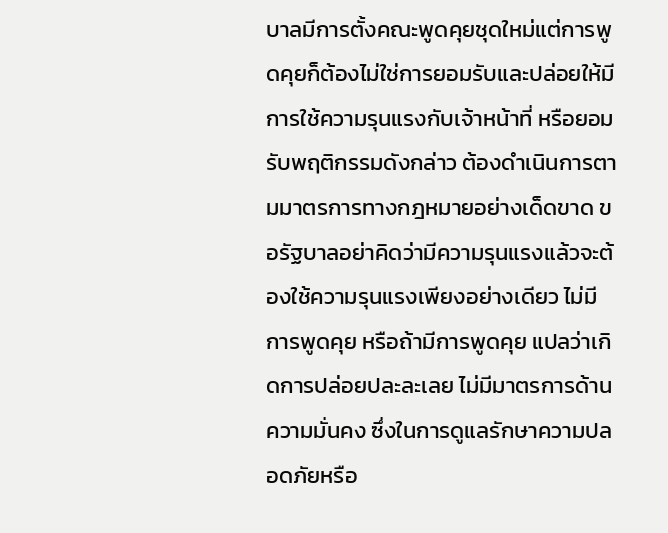บาลมีการตั้งคณะพูดคุยชุดใหม่แต่การพูดคุยก็ต้องไม่ใช่การยอมรับและปล่อยให้มีการใช้ความรุนแรงกับเจ้าหน้าที่ หรือยอมรับพฤติกรรมดังกล่าว ต้องดำเนินการตามมาตรการทางกฎหมายอย่างเด็ดขาด ขอรัฐบาลอย่าคิดว่ามีความรุนแรงแล้วจะต้องใช้ความรุนแรงเพียงอย่างเดียว ไม่มีการพูดคุย หรือถ้ามีการพูดคุย แปลว่าเกิดการปล่อยปละละเลย ไม่มีมาตรการด้านความมั่นคง ซึ่งในการดูแลรักษาความปลอดภัยหรือ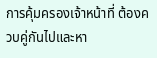การคุ้มครองเจ้าหน้าที่ ต้องควบคู่กันไปและหา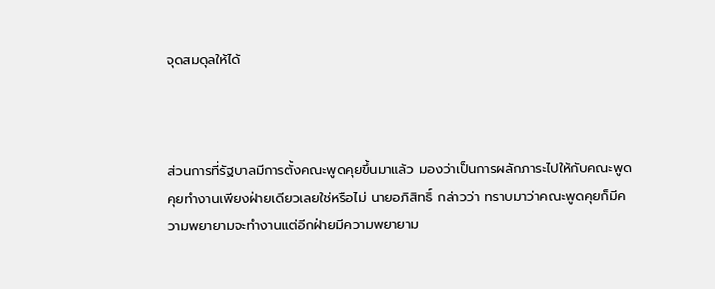จุดสมดุลให้ได้



ส่วนการที่รัฐบาลมีการตั้งคณะพูดคุยขึ้นมาแล้ว มองว่าเป็นการผลักภาระไปให้กับคณะพูดคุยทำงานเพียงฝ่ายเดียวเลยใช่หรือไม่ นายอภิสิทธิ์ กล่าวว่า ทราบมาว่าคณะพูดคุยก็มีความพยายามจะทำงานแต่อีกฝ่ายมีความพยายาม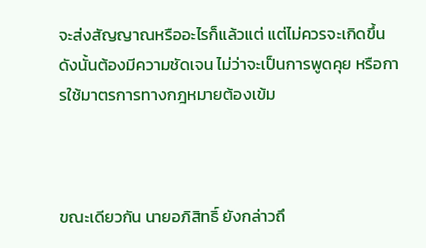จะส่งสัญญาณหรืออะไรก็แล้วแต่ แต่ไม่ควรจะเกิดขึ้นดังนั้นต้องมีความชัดเจน ไม่ว่าจะเป็นการพูดคุย หรือการใช้มาตรการทางกฎหมายต้องเข้ม



ขณะเดียวกัน นายอภิสิทธิ์ ยังกล่าวถึ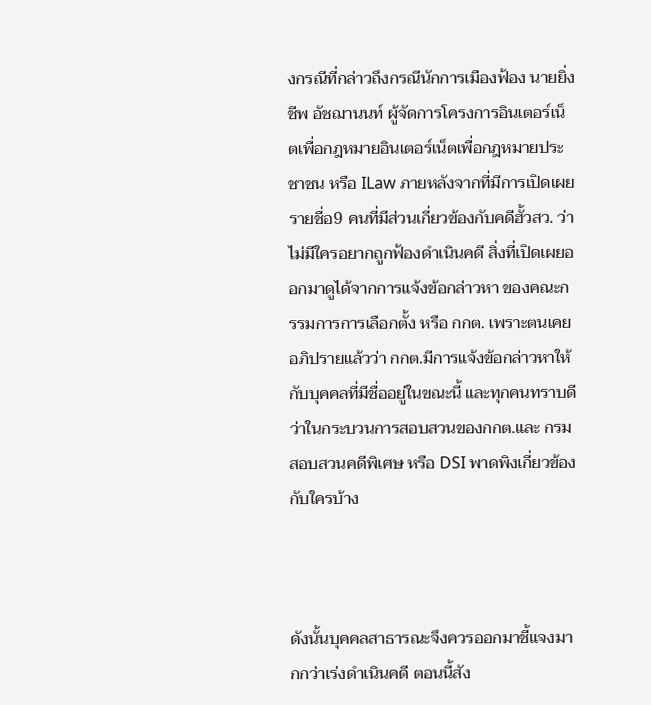งกรณีที่กล่าวถึงกรณีนักการเมืองฟ้อง นายยิ่งชีพ อัชฌานนท์ ผู้จัดการโครงการอินเตอร์เน็ตเพื่อกฎหมายอินเตอร์เน็ตเพื่อกฎหมายประชาชน หรือ ILaw ภายหลังจากที่มีการเปิดเผยรายชื่อ9 คนที่มีส่วนเกี่ยวข้องกับคดีฮั้วสว. ว่า ไม่มีใครอยากถูกฟ้องดำเนินคดี สิ่งที่เปิดเผยออกมาดูได้จากการแจ้งข้อกล่าวหา ของคณะกรรมการการเลือกตั้ง หรือ กกต. เพราะตนเคยอภิปรายแล้วว่า กกต.มีการแจ้งข้อกล่าวหาให้กับบุคคลที่มีชื่ออยู่ในขณะนี้ และทุกคนทราบดีว่าในกระบวนการสอบสวนของกกต.และ กรมสอบสวนคดีพิเศษ หรือ DSI พาดพิงเกี่ยวข้องกับใครบ้าง



ดังนั้นบุคคลสาธารณะจึงควรออกมาชี้แจงมากกว่าเร่งดำเนินคดี ตอนนี้สัง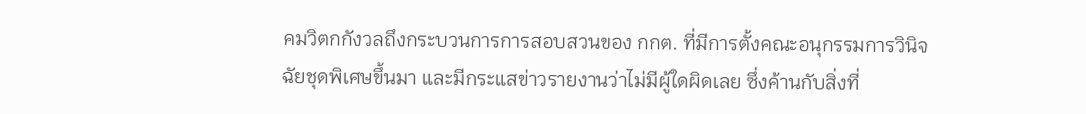คมวิตกกังวลถึงกระบวนการการสอบสวนของ กกต. ที่มีการตั้งคณะอนุกรรมการวินิจฉัยชุดพิเศษขึ้นมา และมีกระแสข่าวรายงานว่าไม่มีผู้ใดผิดเลย ซึ่งค้านกับสิ่งที่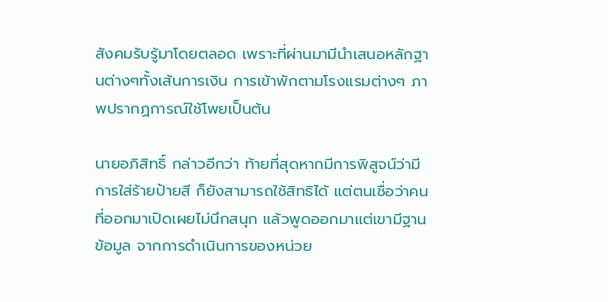สังคมรับรู้มาโดยตลอด เพราะที่ผ่านมามีนำเสนอหลักฐานต่างๆทั้งเส้นการเงิน การเข้าพักตามโรงแรมต่างๆ ภาพปรากฏการณ์ใช้โพยเป็นต้น

นายอภิสิทธิ์ กล่าวอีกว่า ท้ายที่สุดหากมีการพิสูจน์ว่ามีการใส่ร้ายป้ายสี ก็ยังสามารถใช้สิทธิได้ แต่ตนเชื่อว่าคนที่ออกมาเปิดเผยไม่นึกสนุก แล้วพูดออกมาแต่เขามีฐานข้อมูล จากการดำเนินการของหน่วย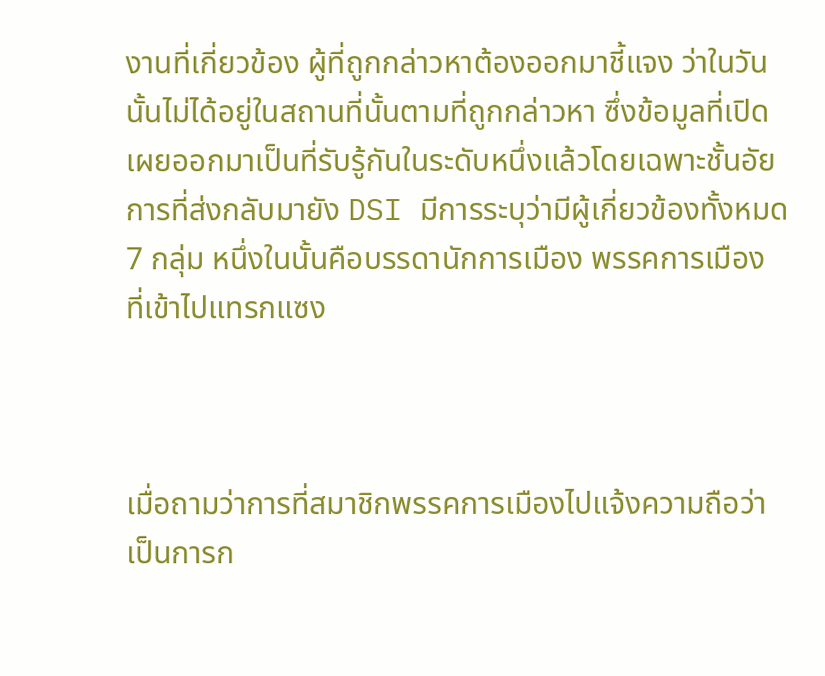งานที่เกี่ยวข้อง ผู้ที่ถูกกล่าวหาต้องออกมาชี้แจง ว่าในวันนั้นไม่ได้อยู่ในสถานที่นั้นตามที่ถูกกล่าวหา ซึ่งข้อมูลที่เปิดเผยออกมาเป็นที่รับรู้กันในระดับหนึ่งแล้วโดยเฉพาะชั้นอัยการที่ส่งกลับมายัง DSI มีการระบุว่ามีผู้เกี่ยวข้องทั้งหมด 7 กลุ่ม หนึ่งในนั้นคือบรรดานักการเมือง พรรคการเมือง ที่เข้าไปแทรกแซง



เมื่อถามว่าการที่สมาชิกพรรคการเมืองไปแจ้งความถือว่าเป็นการก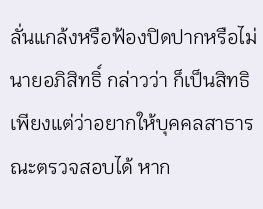ลั่นแกล้งหรือฟ้องปิดปากหรือไม่ นายอภิสิทธิ์ กล่าวว่า ก็เป็นสิทธิเพียงแต่ว่าอยากให้บุคคลสาธารณะตรวจสอบได้ หาก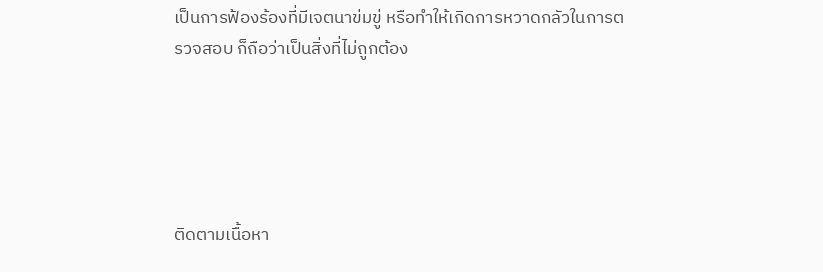เป็นการฟ้องร้องที่มีเจตนาข่มขู่ หรือทำให้เกิดการหวาดกลัวในการตรวจสอบ ก็ถือว่าเป็นสิ่งที่ไม่ถูกต้อง





ติดตามเนื้อหา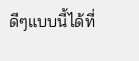ดีๆแบบนี้ได้ที่